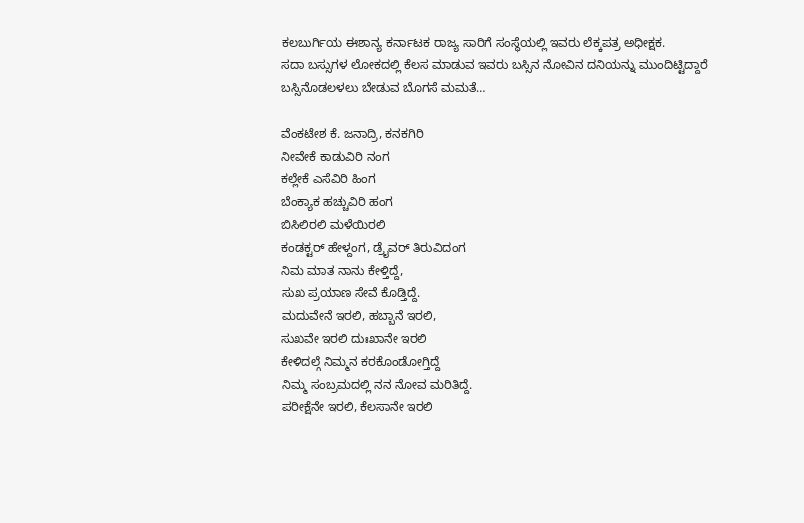ಕಲಬುರ್ಗಿಯ ಈಶಾನ್ಯ ಕರ್ನಾಟಕ ರಾಜ್ಯ ಸಾರಿಗೆ ಸಂಸ್ಥೆಯಲ್ಲಿ ಇವರು ಲೆಕ್ಕಪತ್ರ ಅಧೀಕ್ಷಕ.
ಸದಾ ಬಸ್ಸುಗಳ ಲೋಕದಲ್ಲಿ ಕೆಲಸ ಮಾಡುವ ಇವರು ಬಸ್ಸಿನ ನೋವಿನ ದನಿಯನ್ನು ಮುಂದಿಟ್ಟಿದ್ದಾರೆ
ಬಸ್ಸಿನೊಡಲಳಲು ಬೇಡುವ ಬೊಗಸೆ ಮಮತೆ…

ವೆಂಕಟೇಶ ಕೆ. ಜನಾದ್ರಿ, ಕನಕಗಿರಿ
ನೀವೇಕೆ ಕಾಡುವಿರಿ ನಂಗ
ಕಲ್ಲೇಕೆ ಎಸೆವಿರಿ ಹಿಂಗ
ಬೆಂಕ್ಯಾಕ ಹಚ್ಚುವಿರಿ ಹಂಗ
ಬಿಸಿಲಿರಲಿ ಮಳೆಯಿರಲಿ
ಕಂಡಕ್ಟರ್ ಹೇಳ್ದಂಗ, ಡ್ರೈವರ್ ತಿರುವಿದಂಗ
ನಿಮ ಮಾತ ನಾನು ಕೇಳ್ತಿದ್ದೆ,
ಸುಖ ಪ್ರಯಾಣ ಸೇವೆ ಕೊಡ್ತಿದ್ದೆ.
ಮದುವೇನೆ ಇರಲಿ, ಹಬ್ಬಾನೆ ಇರಲಿ,
ಸುಖವೇ ಇರಲಿ ದುಃಖಾನೇ ಇರಲಿ
ಕೇಳಿದಲ್ಗೆ ನಿಮ್ಮನ ಕರಕೊಂಡೋಗ್ತಿದ್ದೆ
ನಿಮ್ಮ ಸಂಬ್ರಮದಲ್ಲಿ ನನ ನೋವ ಮರಿತಿದ್ದೆ.
ಪರೀಕ್ಷೆನೇ ಇರಲಿ, ಕೆಲಸಾನೇ ಇರಲಿ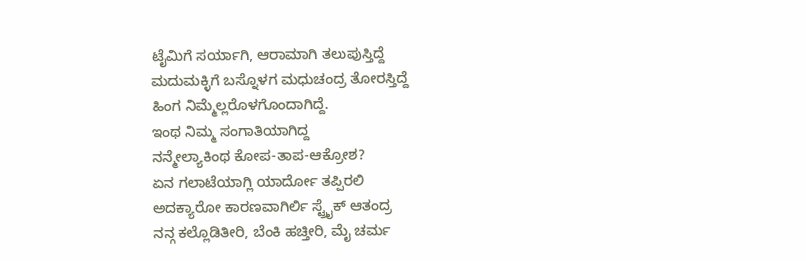ಟೈಮಿಗೆ ಸರ್ಯಾಗಿ, ಆರಾಮಾಗಿ ತಲುಪುಸ್ತಿದ್ದೆ
ಮದುಮಕ್ಳಿಗೆ ಬಸ್ನೊಳಗ ಮಧುಚಂದ್ರ ತೋರಸ್ತಿದ್ದೆ
ಹಿಂಗ ನಿಮ್ಮೆಲ್ಲರೊಳಗೊಂದಾಗಿದ್ದೆ.
ಇಂಥ ನಿಮ್ಮ ಸಂಗಾತಿಯಾಗಿದ್ದ
ನನ್ಮೇಲ್ಯಾಕಿಂಥ ಕೋಪ-ತಾಪ-ಆಕ್ರೋಶ?
ಏನ ಗಲಾಟೆಯಾಗ್ಲಿ ಯಾರ್ದೋ ತಪ್ಪಿರಲಿ
ಅದಕ್ಯಾರೋ ಕಾರಣವಾಗಿರ್ಲಿ ಸ್ಟ್ರೈಕ್ ಆತಂದ್ರ
ನನ್ಗ ಕಲ್ಲೊಡಿತೀರಿ, ಬೆಂಕಿ ಹಚ್ತೀರಿ, ಮೈ ಚರ್ಮ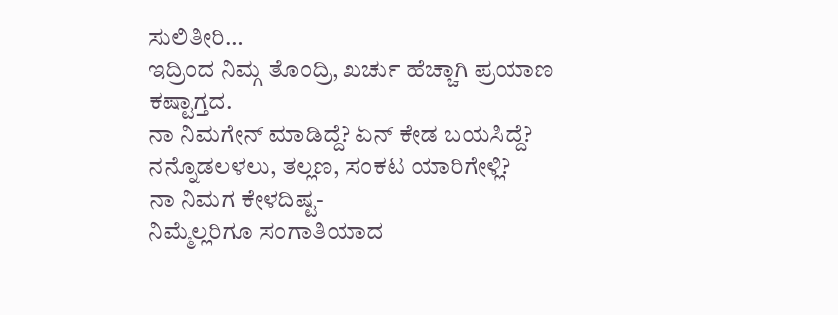ಸುಲಿತೀರಿ…
ಇದ್ರಿಂದ ನಿಮ್ಗ ತೊಂದ್ರಿ, ಖರ್ಚು ಹೆಚ್ಚಾಗಿ ಪ್ರಯಾಣ ಕಷ್ಟಾಗ್ತದ.
ನಾ ನಿಮಗೇನ್ ಮಾಡಿದ್ದೆ? ಏನ್ ಕೇಡ ಬಯಸಿದ್ದೆ?
ನನ್ನೊಡಲಳಲು, ತಲ್ಲಣ, ಸಂಕಟ ಯಾರಿಗೇಳ್ಲಿ?
ನಾ ನಿಮಗ ಕೇಳದಿಷ್ಟ-
ನಿಮ್ಮೆಲ್ಲರಿಗೂ ಸಂಗಾತಿಯಾದ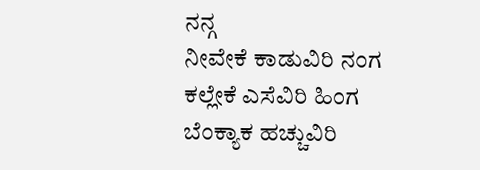ನನ್ಗ
ನೀವೇಕೆ ಕಾಡುವಿರಿ ನಂಗ
ಕಲ್ಲೇಕೆ ಎಸೆವಿರಿ ಹಿಂಗ
ಬೆಂಕ್ಯಾಕ ಹಚ್ಚುವಿರಿ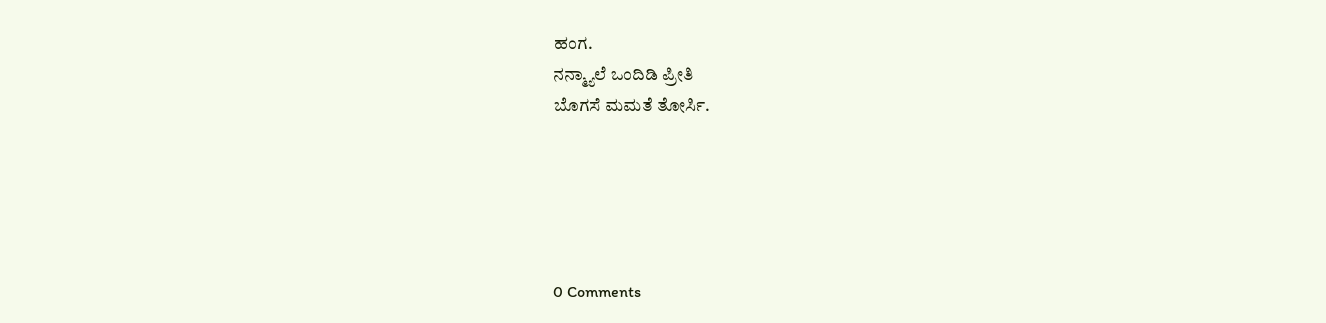ಹಂಗ.
ನನ್ಮ್ಯಾಲೆ ಒಂದಿಡಿ ಪ್ರೀತಿ
ಬೊಗಸೆ ಮಮತೆ ತೋರ್ಸಿ.





0 Comments